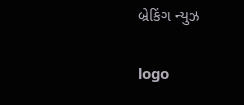બ્રેકિંગ ન્યુઝ

logo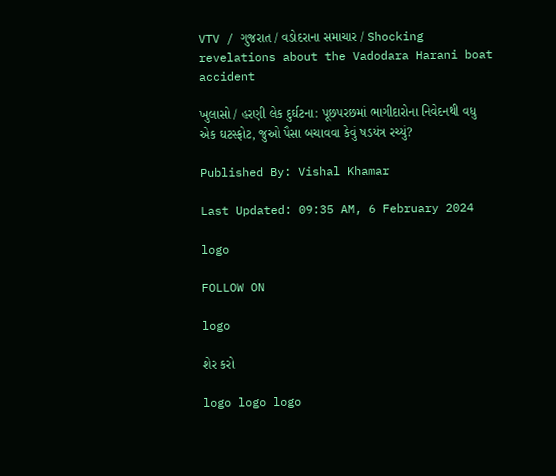VTV / ગુજરાત / વડોદરાના સમાચાર / Shocking revelations about the Vadodara Harani boat accident

ખુલાસો / હરણી લેક દુર્ઘટના: પૂછપરછમાં ભાગીદારોના નિવેદનથી વધુ એક ઘટસ્ફોટ, જુઓ પૈસા બચાવવા કેવું ષડયંત્ર રચ્યું?

Published By: Vishal Khamar

Last Updated: 09:35 AM, 6 February 2024

logo

FOLLOW ON

logo

શેર કરો

logo logo logo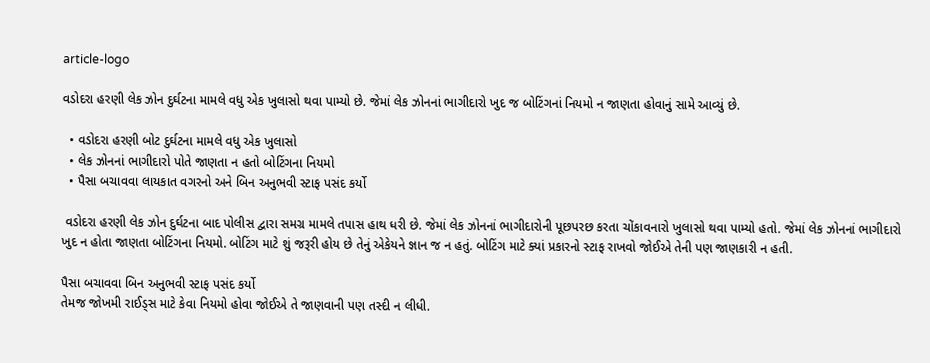article-logo

વડોદરા હરણી લેક ઝોન દુર્ઘટના મામલે વધુ એક ખુલાસો થવા પામ્યો છે. જેમાં લેક ઝોનનાં ભાગીદારો ખુદ જ બોટિંગનાં નિયમો ન જાણતા હોવાનું સામે આવ્યું છે.

  • વડોદરા હરણી બોટ દુર્ઘટના મામલે વધુ એક ખુલાસો
  • લેક ઝોનનાં ભાગીદારો પોતે જાણતા ન હતો બોટિંગના નિયમો
  • પૈસા બચાવવા લાયકાત વગરનો અને બિન અનુભવી સ્ટાફ પસંદ કર્યો

 વડોદરા હરણી લેક ઝોન દુર્ઘટના બાદ પોલીસ દ્વારા સમગ્ર મામલે તપાસ હાથ ધરી છે. જેમાં લેક ઝોનનાં ભાગીદારોની પૂછપરછ કરતા ચોંકાવનારો ખુલાસો થવા પામ્યો હતો. જેમાં લેક ઝોનનાં ભાગીદારો ખુદ ન હોતા જાણતા બોટિંગના નિયમો. બોટિંગ માટે શું જરૂરી હોય છે તેનું એકેયને જ્ઞાન જ ન હતું. બોટિંગ માટે ક્યાં પ્રકારનો સ્ટાફ રાખવો જોઈએ તેની પણ જાણકારી ન હતી.

પૈસા બચાવવા બિન અનુભવી સ્ટાફ પસંદ કર્યો
તેમજ જોખમી રાઈડ્સ માટે કેવા નિયમો હોવા જોઈએ તે જાણવાની પણ તસ્દી ન લીધી.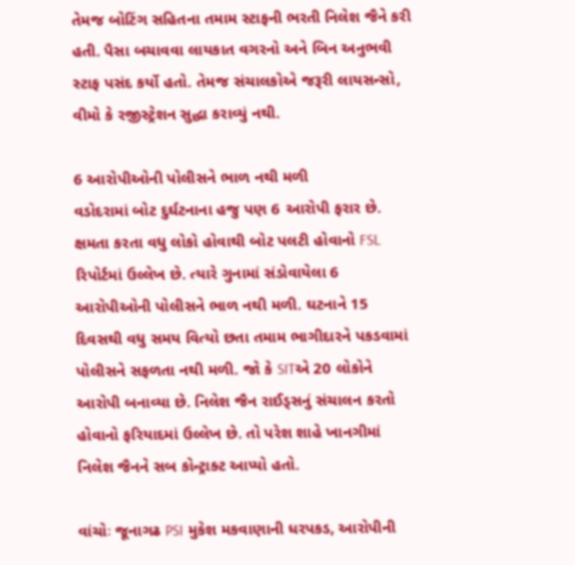તેમજ બોટિંગ સહિતના તમામ સ્ટાફની ભરતી નિલેશ જૈને કરી હતી. પૈસા બચાવવા લાયકાત વગરનો અને બિન અનુભવી સ્ટાફ પસંદ કર્યો હતો. તેમજ સંચાલકોએ જરૂરી લાયસન્સો, વીમો કે રજીસ્ટ્રેશન સુદ્ધા કરાવ્યું નથી.

6 આરોપીઓની પોલીસને ભાળ નથી મળી
વડોદરામાં બોટ દુર્ઘટનાના હજુ પણ 6 આરોપી ફરાર છે. ક્ષમતા કરતા વધુ લોકો હોવાથી બોટ પલટી હોવાનો FSL રિપોર્ટમાં ઉલ્લેખ છે. ત્યારે ગુનામાં સંડોવાયેલા 6 આરોપીઓની પોલીસને ભાળ નથી મળી. ઘટનાને 15 દિવસથી વધુ સમય વિત્યો છતા તમામ ભાગીદારને પકડવામાં પોલીસને સફળતા નથી મળી. જો કે SITએ 20 લોકોને આરોપી બનાવ્યા છે. નિલેશ જૈન રાઈડ્સનું સંચાલન કરતો હોવાનો ફરિયાદમાં ઉલ્લેખ છે. તો પરેશ શાહે ખાનગીમાં નિલેશ જૈનને સબ કોન્ટ્રાક્ટ આપ્યો હતો.

વાંચોઃ જૂનાગઢ PSI મુકેશ મકવાણાની ધરપકડ, આરોપીની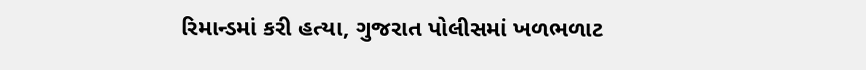રિમાન્ડમાં કરી હત્યા, ગુજરાત પોલીસમાં ખળભળાટ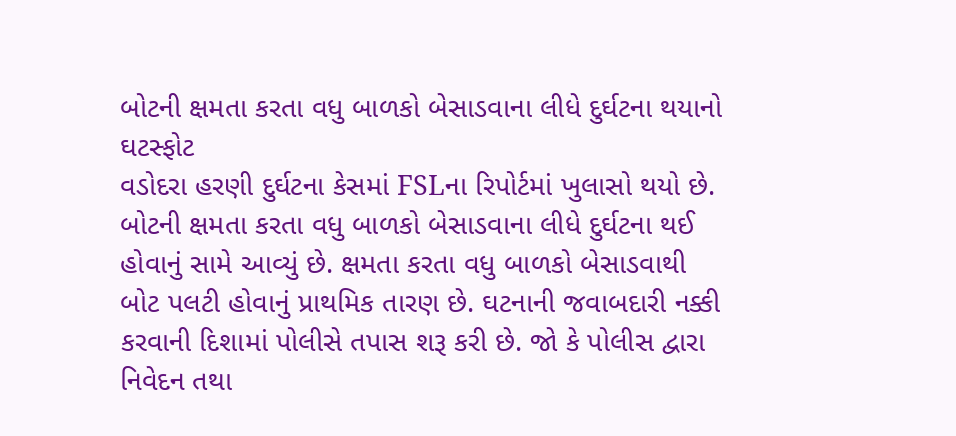બોટની ક્ષમતા કરતા વધુ બાળકો બેસાડવાના લીધે દુર્ઘટના થયાનો ઘટસ્ફોટ
વડોદરા હરણી દુર્ઘટના કેસમાં FSLના રિપોર્ટમાં ખુલાસો થયો છે. બોટની ક્ષમતા કરતા વધુ બાળકો બેસાડવાના લીધે દુર્ઘટના થઈ હોવાનું સામે આવ્યું છે. ક્ષમતા કરતા વધુ બાળકો બેસાડવાથી બોટ પલટી હોવાનું પ્રાથમિક તારણ છે. ઘટનાની જવાબદારી નક્કી કરવાની દિશામાં પોલીસે તપાસ શરૂ કરી છે. જો કે પોલીસ દ્વારા નિવેદન તથા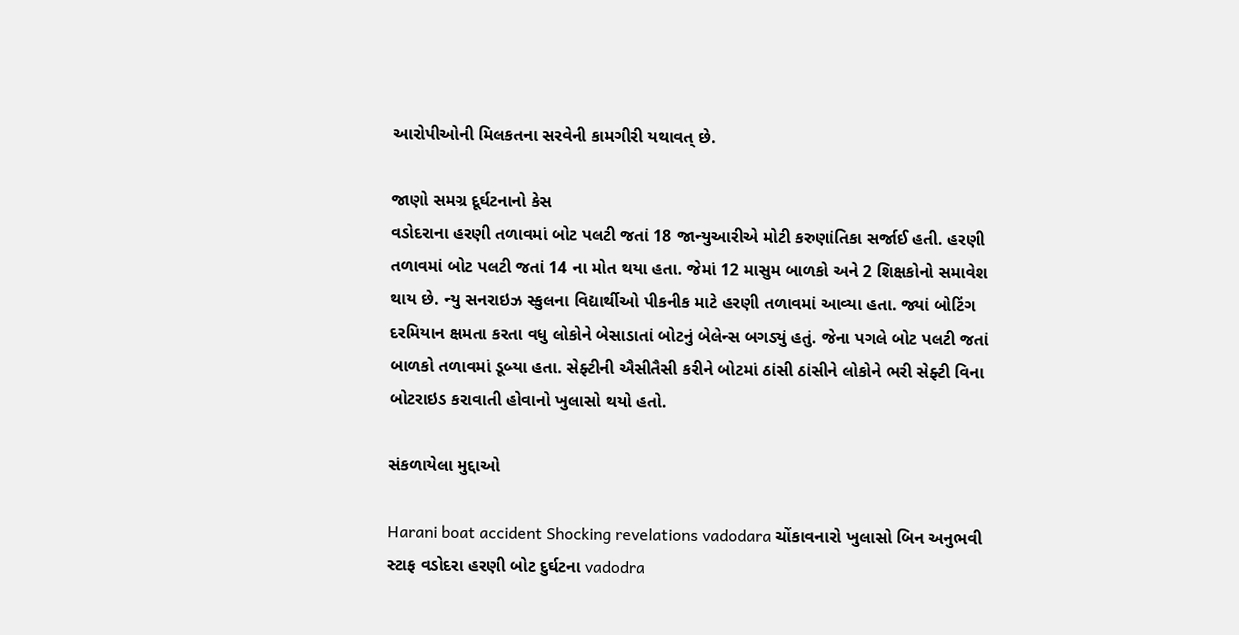આરોપીઓની મિલકતના સરવેની કામગીરી યથાવત્ છે.

જાણો સમગ્ર દૂર્ઘટનાનો કેસ
વડોદરાના હરણી તળાવમાં બોટ પલટી જતાં 18 જાન્યુઆરીએ મોટી કરુણાંતિકા સર્જાઈ હતી. હરણી તળાવમાં બોટ પલટી જતાં 14 ના મોત થયા હતા. જેમાં 12 માસુમ બાળકો અને 2 શિક્ષકોનો સમાવેશ થાય છે. ન્યુ સનરાઇઝ સ્કુલના વિદ્યાર્થીઓ પીકનીક માટે હરણી તળાવમાં આવ્યા હતા. જ્યાં બોટિંગ દરમિયાન ક્ષમતા કરતા વધુ લોકોને બેસાડાતાં બોટનું બેલેન્સ બગડ્યું હતું. જેના પગલે બોટ પલટી જતાં બાળકો તળાવમાં ડૂબ્યા હતા. સેફ્ટીની ઐસીતૈસી કરીને બોટમાં ઠાંસી ઠાંસીને લોકોને ભરી સેફ્ટી વિના બોટરાઇડ કરાવાતી હોવાનો ખુલાસો થયો હતો.

સંકળાયેલા મુદ્દાઓ

Harani boat accident Shocking revelations vadodara ચોંકાવનારો ખુલાસો બિન અનુભવી સ્ટાફ વડોદરા હરણી બોટ દુર્ઘટના vadodra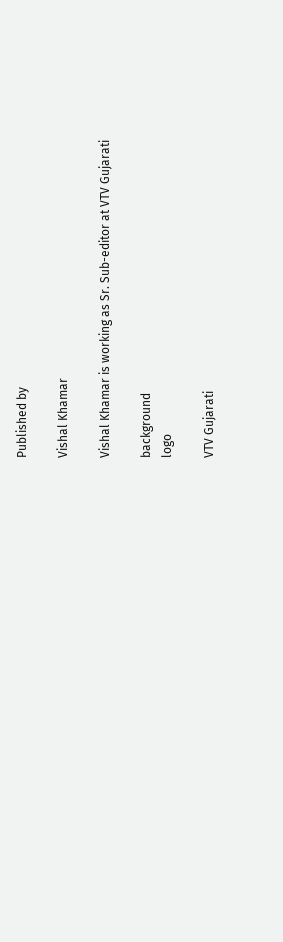Published by

Vishal Khamar

Vishal Khamar is working as Sr. Sub-editor at VTV Gujarati

background
logo

VTV Gujarati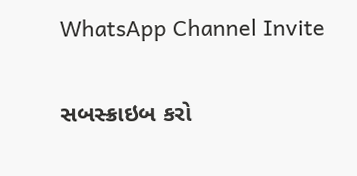WhatsApp Channel Invite

સબસ્ક્રાઇબ કરો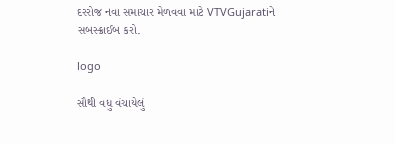દરરોજ નવા સમાચાર મેળવવા માટે VTVGujaratiને સબસ્ક્રાઈબ કરો.

logo

સૌથી વધુ વંચાયેલું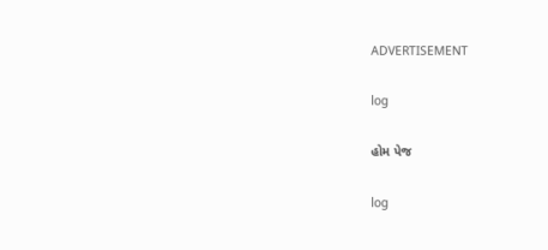ADVERTISEMENT

log

હોમ પેજ

log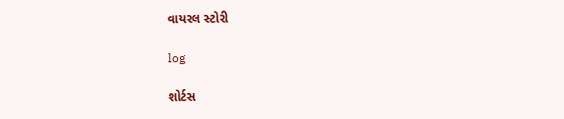વાયરલ સ્ટોરી

log

શોર્ટસ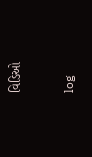વિડિઓ

log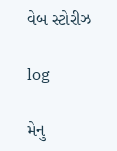વેબ સ્ટોરીઝ

log

મેનુ